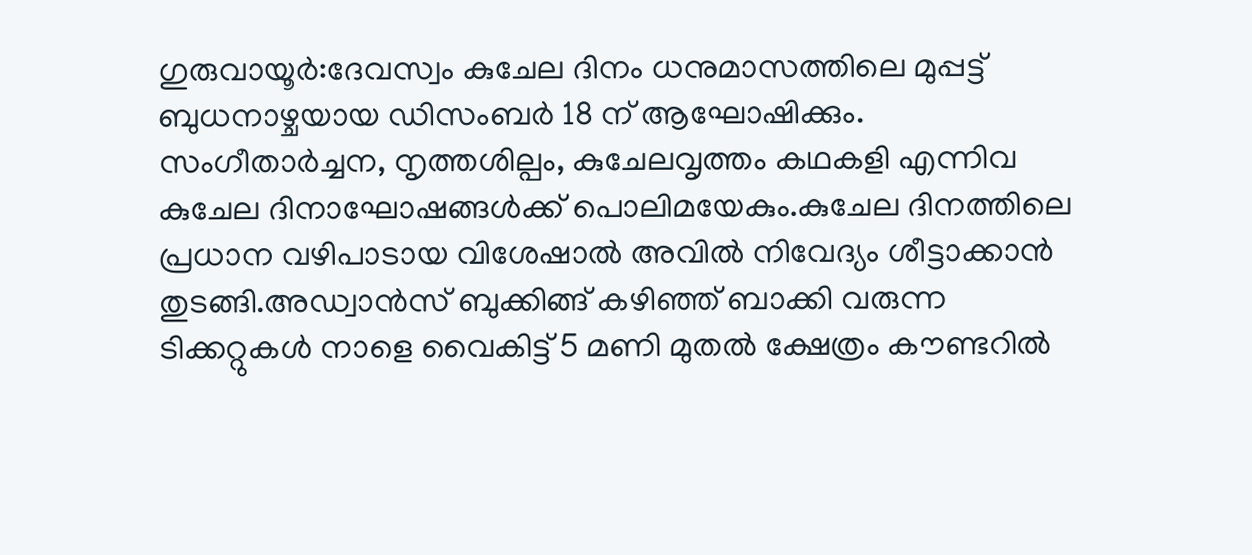ഗുരുവായൂർ:ദേവസ്വം കുചേല ദിനം ധനുമാസത്തിലെ മുപ്പട്ട് ബുധനാഴ്ചയായ ഡിസംബർ 18 ന് ആഘോഷിക്കും. സംഗീതാർച്ചന, നൃത്തശില്പം, കുചേലവൃത്തം കഥകളി എന്നിവ കുചേല ദിനാഘോഷങ്ങൾക്ക് പൊലിമയേകും.കുചേല ദിനത്തിലെ പ്രധാന വഴിപാടായ വിശേഷാൽ അവിൽ നിവേദ്യം ശീട്ടാക്കാൻ തുടങ്ങി.അഡ്വാൻസ് ബുക്കിങ്ങ് കഴിഞ്ഞ് ബാക്കി വരുന്ന ടിക്കറ്റുകൾ നാളെ വൈകിട്ട് 5 മണി മുതൽ ക്ഷേത്രം കൗണ്ടറിൽ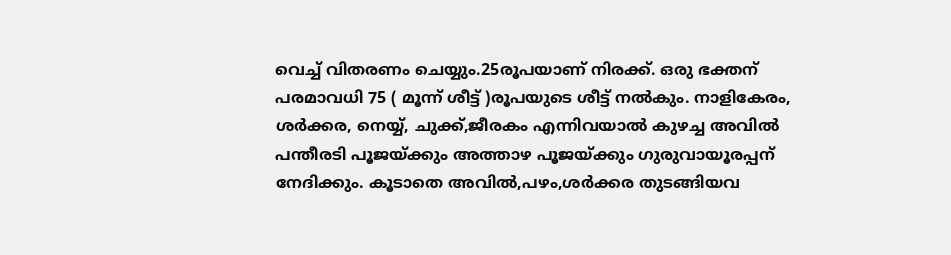വെച്ച് വിതരണം ചെയ്യും.25രൂപയാണ് നിരക്ക്. ഒരു ഭക്തന് പരമാവധി 75 ( മൂന്ന് ശീട്ട് )രൂപയുടെ ശീട്ട് നൽകും. നാളികേരം, ശർക്കര, നെയ്യ്, ചുക്ക്,ജീരകം എന്നിവയാൽ കുഴച്ച അവിൽ പന്തീരടി പൂജയ്ക്കും അത്താഴ പൂജയ്ക്കും ഗുരുവായൂരപ്പന് നേദിക്കും. കൂടാതെ അവിൽ,പഴം,ശർക്കര തുടങ്ങിയവ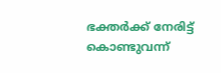ഭക്തർക്ക് നേരിട്ട് കൊണ്ടുവന്ന്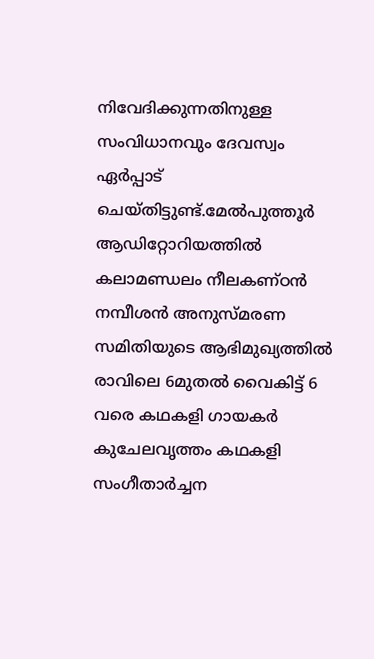നിവേദിക്കുന്നതിനുള്ള സംവിധാനവും ദേവസ്വം ഏർപ്പാട് ചെയ്തിട്ടുണ്ട്.മേൽപുത്തൂർ ആഡിറ്റോറിയത്തിൽ കലാമണ്ഡലം നീലകണ്ഠൻ നമ്പീശൻ അനുസ്മരണ സമിതിയുടെ ആഭിമുഖ്യത്തിൽ രാവിലെ 6മുതൽ വൈകിട്ട് 6 വരെ കഥകളി ഗായകർ കുചേലവൃത്തം കഥകളി സംഗീതാർച്ചന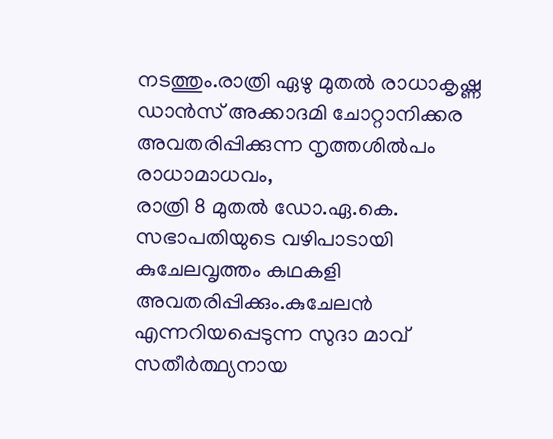നടത്തും.രാത്രി ഏഴു മുതൽ രാധാകൃഷ്ണ ഡാൻസ് അക്കാദമി ചോറ്റാനിക്കര അവതരിപ്പിക്കുന്ന നൃത്തശിൽപം രാധാമാധവം,
രാത്രി 8 മുതൽ ഡോ.ഏ.കെ. സഭാപതിയുടെ വഴിപാടായി കുചേലവൃത്തം കഥകളി അവതരിപ്പിക്കും.കുചേലൻ എന്നറിയപ്പെടുന്ന സുദാ മാവ് സതീർത്ഥ്യനായ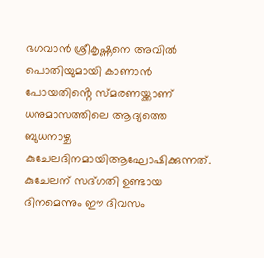ഭഗവാൻ ശ്രീകൃഷ്ണനെ അവിൽ പൊതിയുമായി കാണാൻ പോയതിൻ്റെ സ്മരണയ്ക്കാണ് ധനുമാസത്തിലെ ആദ്യത്തെ ബുധനാഴ്ച കുചേലദിനമായിആഘോഷിക്കുന്നത്. കുചേലന് സദ്ഗതി ഉണ്ടായ ദിനമെന്നും ഈ ദിവസം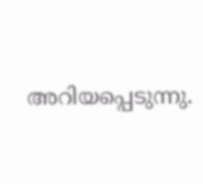അറിയപ്പെടുന്നു.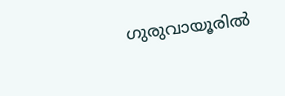ഗുരുവായൂരിൽ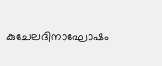കുചേലദിനാഘോഷം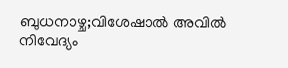ബുധനാഴ്ച;വിശേഷാൽ അവിൽ നിവേദ്യം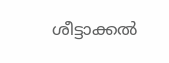ശീട്ടാക്കൽ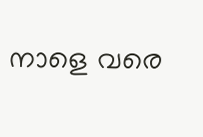നാളെ വരെ